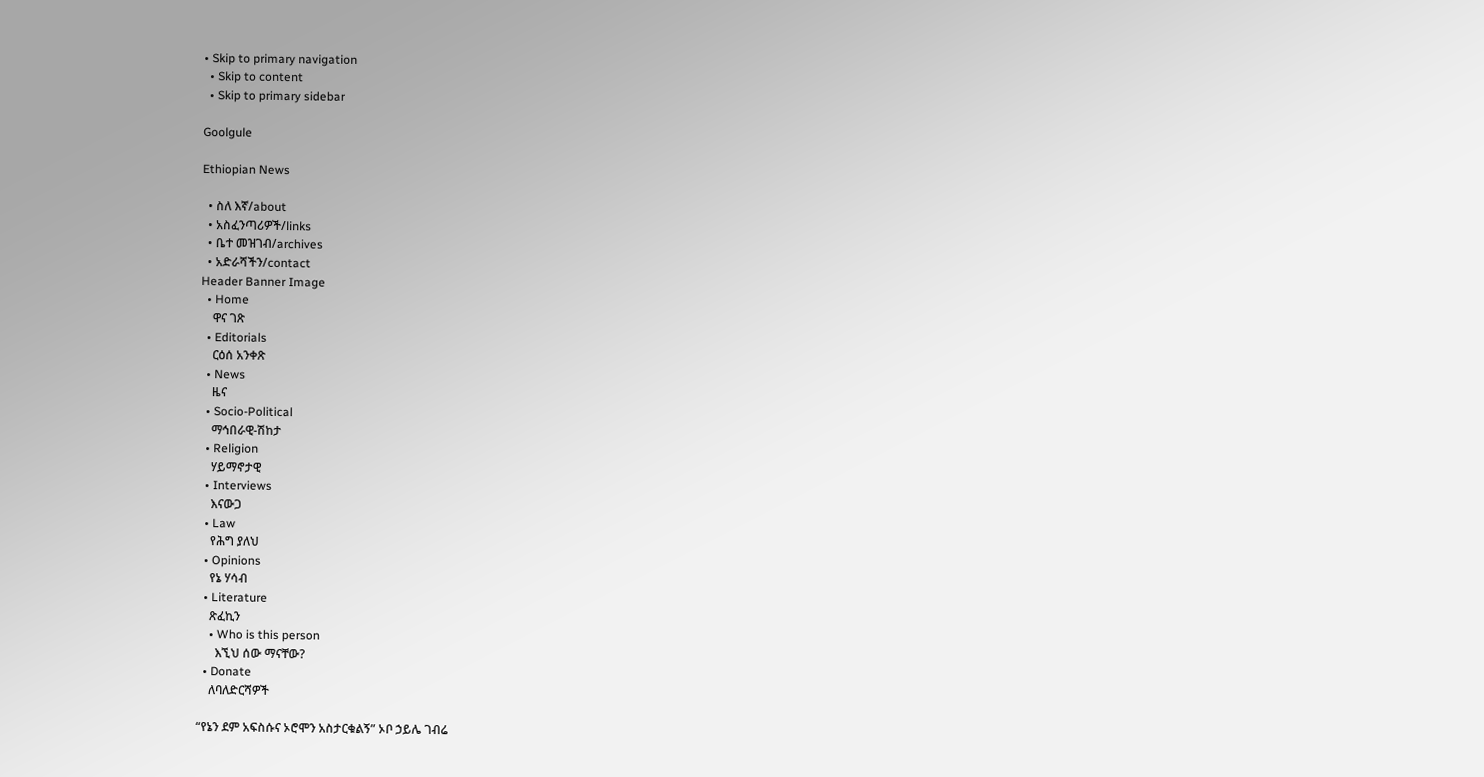• Skip to primary navigation
  • Skip to content
  • Skip to primary sidebar

Goolgule

Ethiopian News

  • ስለ እኛ/about
  • አስፈንጣሪዎች/links
  • ቤተ መዝገብ/archives
  • አድራሻችን/contact
Header Banner Image
  • Home
    ዋና ገጽ
  • Editorials
    ርዕሰ አንቀጽ
  • News
    ዜና
  • Socio-Political
    ማኅበራዊ-ሽከታ
  • Religion
    ሃይማኖታዊ
  • Interviews
    እናውጋ
  • Law
    የሕግ ያለህ
  • Opinions
    የኔ ሃሳብ
  • Literature
    ጽፈኪን
    • Who is this person
      እኚህ ሰው ማናቸው?
  • Donate
    ለባለድርሻዎች

“የኔን ደም አፍስሱና ኦሮሞን አስታርቁልኝ” ኦቦ ኃይሌ ገብሬ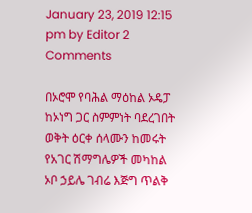January 23, 2019 12:15 pm by Editor 2 Comments

በኦሮሞ የባሕል ማዕከል ኦዴፓ ከኦነግ ጋር ስምምነት ባደረገበት ወቅት ዕርቀ ሰላሙን ከመሩት የአገር ሽማግሌዎች መካከል ኦቦ ኃይሌ ገብሬ እጅግ ጥልቅ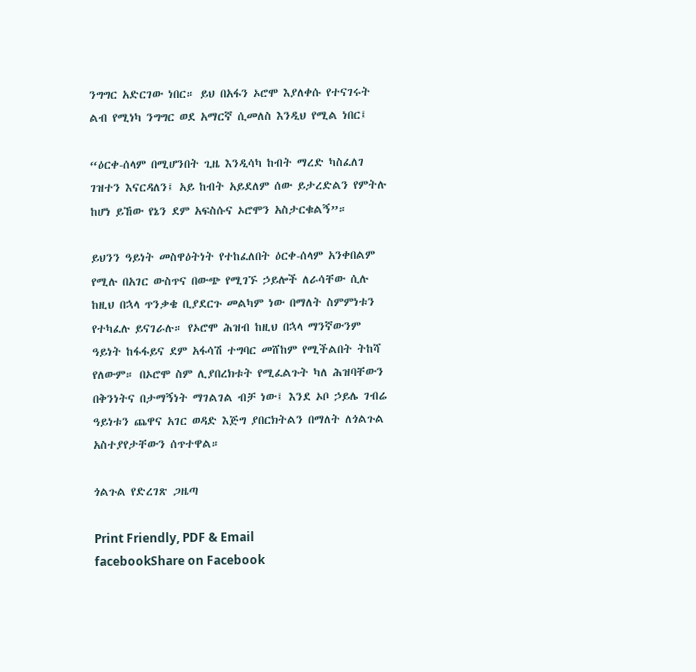ንግግር አድርገው ነበር። ይህ በአፋን ኦሮሞ እያለቀሱ የተናገሩት ልብ የሚነካ ንግግር ወደ አማርኛ ሲመለስ እንዲህ የሚል ነበር፤

“ዕርቀ-ሰላም በሚሆንበት ጊዜ እንዲሳካ ከብት ማረድ ካስፈለገ ገዝተን እናርዳለን፤ አይ ከብት አይደለም ሰው ይታረድልን የምትሉ ከሆነ ይኸው የኔን ደም አፍስሱና ኦሮሞን አስታርቁልኝ”።

ይህንን ዓይነት መስዋዕትነት የተከፈለበት ዕርቀ-ሰላም አንቀበልም የሚሉ በአገር ውስጥና በውጭ የሚገኙ ኃይሎች ለራሳቸው ሲሉ ከዚህ በኋላ ጥንቃቄ ቢያደርጉ መልካም ነው በማለት ስምምነቱን የተካፈሉ ይናገራሉ። የኦሮሞ ሕዝብ ከዚህ በኋላ ማንኛውንም ዓይነት ከፋፋይና ደም አፋሳሽ ተግባር መሸከም የሚችልበት ትከሻ የለውም። በኦሮሞ ስም ሊያበረክቱት የሚፈልጉት ካለ ሕዝባቸውን በቅንነትና በታማኝነት ማገልገል ብቻ ነው፤ እንደ ኦቦ ኃይሌ ገብሬ ዓይነቱን ጨዋና አገር ወዳድ እጅግ ያበርክትልን በማለት ለጎልጉል አስተያየታቸውን ሰጥተዋል።

ጎልጉል የድረገጽ ጋዜጣ

Print Friendly, PDF & Email
facebookShare on Facebook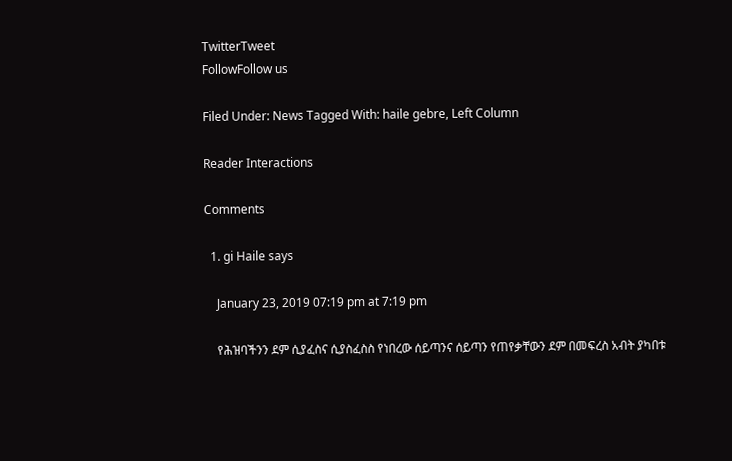TwitterTweet
FollowFollow us

Filed Under: News Tagged With: haile gebre, Left Column

Reader Interactions

Comments

  1. gi Haile says

    January 23, 2019 07:19 pm at 7:19 pm

    የሕዝባችንን ደም ሲያፈስና ሲያስፈስስ የነበረው ሰይጣንና ሰይጣን የጠየቃቸውን ደም በመፍረስ አብት ያካበቱ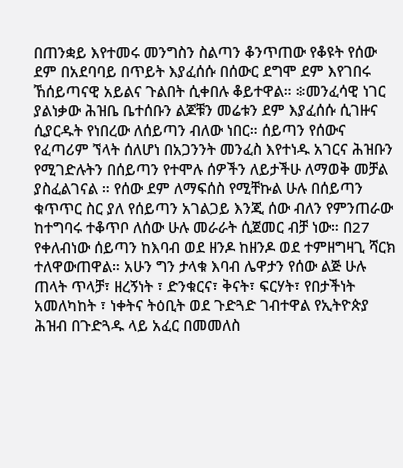በጠንቋይ እየተመሩ መንግስን ስልጣን ቆንጥጠው የቆዩት የሰው ደም በአደባባይ በጥይት እያፈሰሱ በሰውር ደግሞ ደም እየገበሩ ኸሰይጣናዊ አይልና ጉልበት ሲቀበሉ ቆይተዋል። ፨መንፈሳዊ ነገር ያልነቃው ሕዝቤ ቤተሰቡን ልጆቹን መሬቱን ደም እያፈሰሱ ሲገዙና ሲያርዱት የነበረው ለሰይጣን ብለው ነበር። ሰይጣን የሰውና የፈጣሪም ኘላት ሰለሆነ በአጋንንት መንፈስ እየተነዱ አገርና ሕዝቡን የሚገድሉትን በሰይጣን የተሞሉ ሰዎችን ለይታችሁ ለማወቅ መቻል ያስፈልገናል ። የሰው ደም ለማፍሰስ የሚቸኩል ሁሉ በሰይጣን ቁጥጥር ስር ያለ የሰይጣን አገልጋይ እንጂ ሰው ብለን የምንጠራው ከተግባሩ ተቆጥቦ ለሰው ሁሉ መራራት ሲጀመር ብቻ ነው። በ27 የቀለብነው ሰይጣን ከእባብ ወደ ዘንዶ ከዘንዶ ወደ ተምዘግዛጊ ሻርክ ተለዋውጠዋል። አሁን ግን ታላቁ እባብ ሌዋታን የሰው ልጅ ሁሉ ጠላት ጥላቻ፣ ዘረኝነት ፣ ድንቁርና፣ ቅናት፣ ፍርሃት፣ የበታችነት አመለካከት ፣ ነቀትና ትዕቢት ወደ ጉድጓድ ገብተዋል የኢትዮጵያ ሕዝብ በጉድጓዱ ላይ አፈር በመመለስ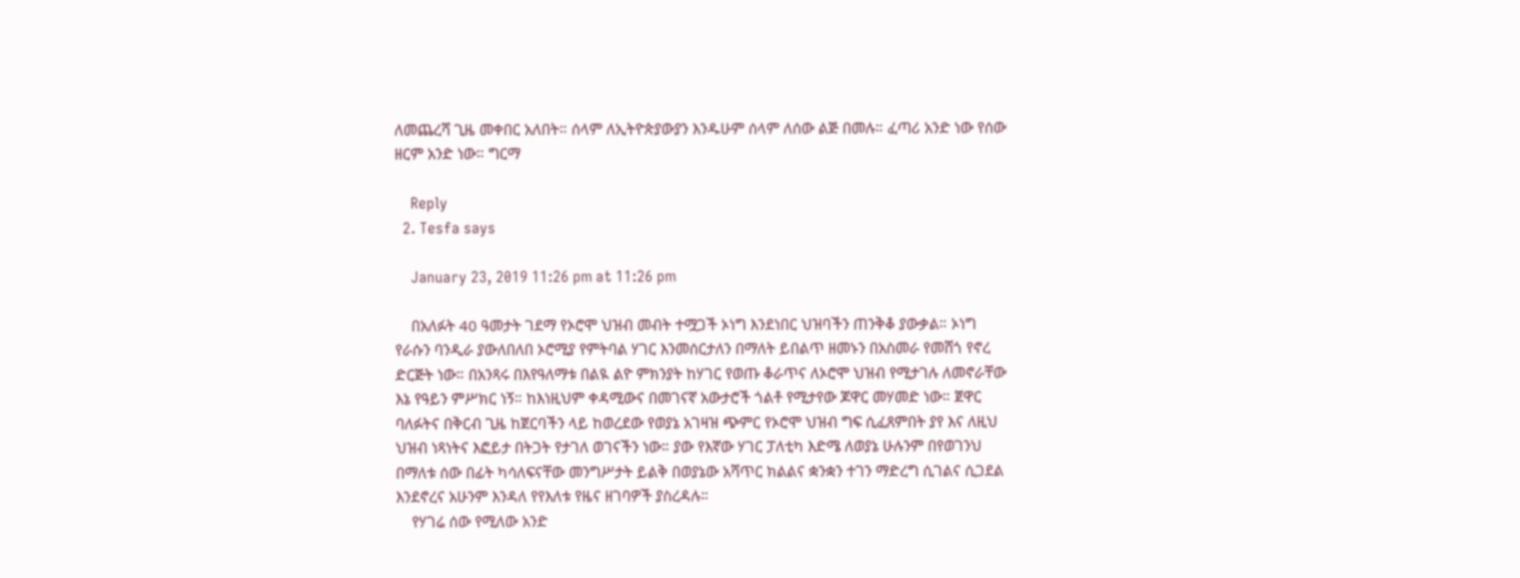ለመጨረሻ ጊዜ መቀበር አለበት። ሰላም ለኢትዮጵያውያን እንዱሁም ሰላም ለሰው ልጅ በመሉ። ፈጣሪ አንድ ነው የሰው ዘርም አንድ ነው። ግርማ

    Reply
  2. Tesfa says

    January 23, 2019 11:26 pm at 11:26 pm

    በአለፉት 40 ዓመታት ገደማ የኦሮሞ ህዝብ መብት ተሟጋች ኦነግ እንደነበር ህዝባችን ጠንቅቆ ያውቃል። ኦነግ የራሱን ባንዲራ ያውለበለበ ኦሮሚያ የምትባል ሃገር እንመሰርታለን በማለት ይበልጥ ዘመኑን በአስመራ የመሸጎ የኖረ ድርጅት ነው። በአንጻሩ በእየዓለማቱ በልዪ ልዮ ምክንያት ከሃገር የወጡ ቆራጥና ለኦሮሞ ህዝብ የሚታገሉ ለመኖራቸው እኔ የዓይን ምሥክር ነኝ። ከእነዚህም ቀዳሚውና በመገናኛ አውታሮች ጎልቶ የሚታየው ጆዋር መሃመድ ነው። ጀዋር ባለፉትና በቅርብ ጊዜ ከጀርባችን ላይ ከወረደው የወያኔ አገዛዝ ጭምር የኦሮሞ ህዝብ ግፍ ሲፈጸምበት ያየ እና ለዚህ ህዝብ ነጻነትና እፎይታ በትጋት የታገለ ወገናችን ነው። ያው የእኛው ሃገር ፓለቲካ እድሜ ለወያኔ ሁሉንም በየወገንህ በማለቱ ሰው በፊት ካሳለፍናቸው መንግሥታት ይልቅ በወያኔው አሻጥር ክልልና ቋንቋን ተገን ማድረግ ሲገልና ሲጋደል እንደኖረና አሁንም እንዳለ የየእለቱ የዜና ዘገባዎች ያስረዳሉ።
    የሃገሬ ሰው የሚለው አንድ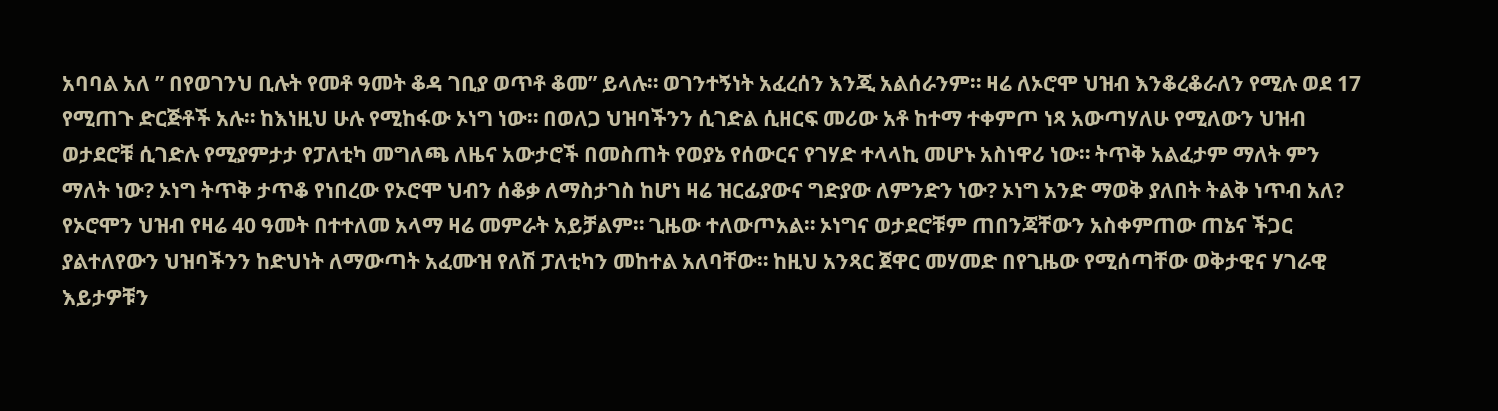አባባል አለ ” በየወገንህ ቢሉት የመቶ ዓመት ቆዳ ገቢያ ወጥቶ ቆመ” ይላሉ። ወገንተኝነት አፈረሰን እንጂ አልሰራንም። ዛሬ ለኦሮሞ ህዝብ እንቆረቆራለን የሚሉ ወደ 17 የሚጠጉ ድርጅቶች አሉ። ከእነዚህ ሁሉ የሚከፋው ኦነግ ነው። በወለጋ ህዝባችንን ሲገድል ሲዘርፍ መሪው አቶ ከተማ ተቀምጦ ነጻ አውጣሃለሁ የሚለውን ህዝብ ወታደሮቹ ሲገድሉ የሚያምታታ የፓለቲካ መግለጫ ለዜና አውታሮች በመስጠት የወያኔ የሰውርና የገሃድ ተላላኪ መሆኑ አስነዋሪ ነው። ትጥቅ አልፈታም ማለት ምን ማለት ነው? ኦነግ ትጥቅ ታጥቆ የነበረው የኦሮሞ ህብን ሰቆቃ ለማስታገስ ከሆነ ዛሬ ዝርፊያውና ግድያው ለምንድን ነው? ኦነግ አንድ ማወቅ ያለበት ትልቅ ነጥብ አለ? የኦሮሞን ህዝብ የዛሬ 40 ዓመት በተተለመ አላማ ዛሬ መምራት አይቻልም። ጊዜው ተለውጦአል። ኦነግና ወታደሮቹም ጠበንጃቸውን አስቀምጠው ጠኔና ችጋር ያልተለየውን ህዝባችንን ከድህነት ለማውጣት አፈሙዝ የለሽ ፓለቲካን መከተል አለባቸው። ከዚህ አንጻር ጀዋር መሃመድ በየጊዜው የሚሰጣቸው ወቅታዊና ሃገራዊ እይታዎቹን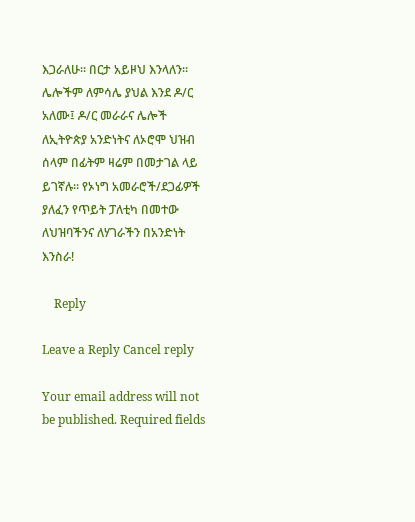እጋራለሁ። በርታ አይዞህ እንላለን። ሌሎችም ለምሳሌ ያህል እንደ ዶ/ር አለሙ፤ ዶ/ር መራራና ሌሎች ለኢትዮጵያ አንድነትና ለኦሮሞ ህዝብ ሰላም በፊትም ዛሬም በመታገል ላይ ይገኛሉ። የኦነግ አመራሮች/ደጋፊዎች ያለፈን የጥይት ፓለቲካ በመተው ለህዝባችንና ለሃገራችን በአንድነት እንስራ!

    Reply

Leave a Reply Cancel reply

Your email address will not be published. Required fields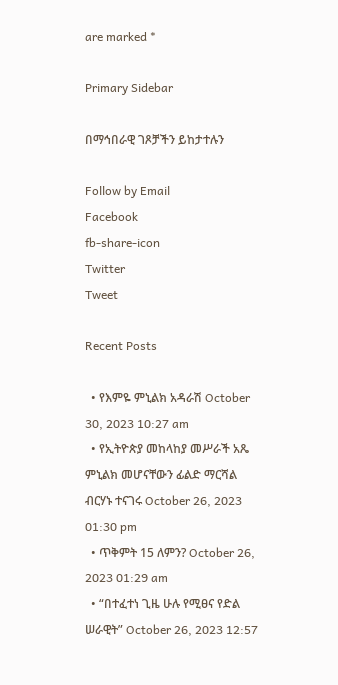are marked *

Primary Sidebar

በማኅበራዊ ገጾቻችን ይከታተሉን

Follow by Email
Facebook
fb-share-icon
Twitter
Tweet

Recent Posts

  • የእምዬ ምኒልክ አዳራሽ October 30, 2023 10:27 am
  • የኢትዮጵያ መከላከያ መሥራች አጼ ምኒልክ መሆናቸውን ፊልድ ማርሻል ብርሃኑ ተናገሩ October 26, 2023 01:30 pm
  • ጥቅምት 15 ለምን? October 26, 2023 01:29 am
  • “በተፈተነ ጊዜ ሁሉ የሚፀና የድል ሠራዊት” October 26, 2023 12:57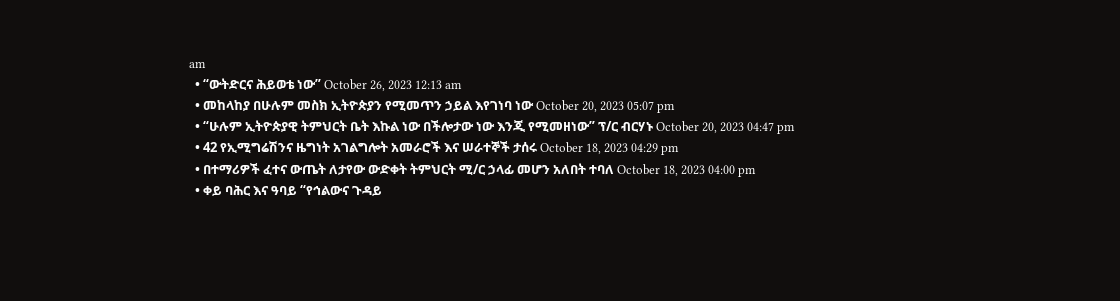am
  • “ውትድርና ሕይወቴ ነው” October 26, 2023 12:13 am
  • መከላከያ በሁሉም መስክ ኢትዮጵያን የሚመጥን ኃይል እየገነባ ነው October 20, 2023 05:07 pm
  • “ሁሉም ኢትዮጵያዊ ትምህርት ቤት እኩል ነው በችሎታው ነው እንጂ የሚመዘነው” ፕ/ር ብርሃኑ October 20, 2023 04:47 pm
  • 42 የኢሚግሬሽንና ዜግነት አገልግሎት አመራሮች እና ሠራተኞች ታሰሩ October 18, 2023 04:29 pm
  • በተማሪዎች ፈተና ውጤት ለታየው ውድቀት ትምህርት ሚ/ር ኃላፊ መሆን አለበት ተባለ October 18, 2023 04:00 pm
  • ቀይ ባሕር እና ዓባይ “የኅልውና ጉዳይ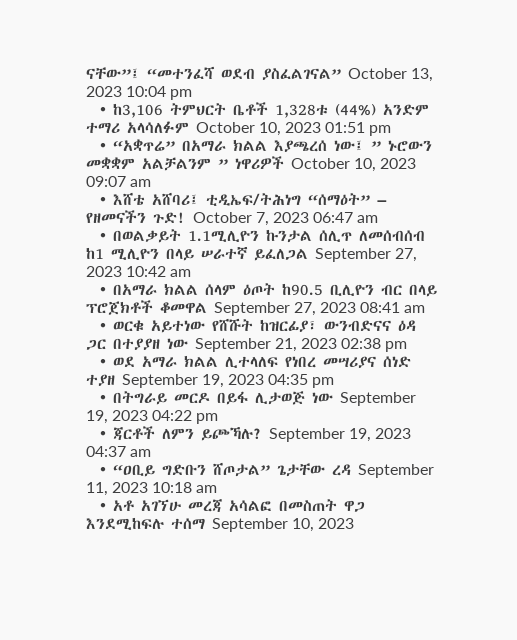ናቸው”፤ “መተንፈሻ ወደብ ያስፈልገናል” October 13, 2023 10:04 pm
  • ከ3,106 ትምህርት ቤቶች 1,328ቱ (44%) አንድም ተማሪ አላሳለፉም October 10, 2023 01:51 pm
  • “አቋጥሬ” በአማራ ክልል እያጫረሰ ነው፤ ” ኑሮውን መቋቋም አልቻልንም ” ነዋሪዎች October 10, 2023 09:07 am
  • እሸቴ አሸባሪ፤ ቲዲኤፍ/ትሕነግ “ሰማዕት” – የዘመናችን ጉድ! October 7, 2023 06:47 am
  • በወልቃይት 1.1ሚሊዮን ኩንታል ሰሊጥ ለመሰብሰብ ከ1 ሚሊዮን በላይ ሠራተኛ ይፈለጋል September 27, 2023 10:42 am
  • በአማራ ክልል ሰላም ዕጦት ከ90.5 ቢሊዮን ብር በላይ ፕሮጀክቶች ቆመዋል September 27, 2023 08:41 am
  • ወርቁ አይተነው የሸሹት ከዝርፊያ፣ ውንብድናና ዕዳ ጋር በተያያዘ ነው September 21, 2023 02:38 pm
  • ወደ አማራ ክልል ሊተላለፍ የነበረ መሣሪያና ሰነድ ተያዘ September 19, 2023 04:35 pm
  • በትግራይ መርዶ በይፋ ሊታወጅ ነው September 19, 2023 04:22 pm
  • ጃርቶች ለምን ይጮኻሉ? September 19, 2023 04:37 am
  • “ዐቢይ ግድቡን ሸጦታል” ጌታቸው ረዳ September 11, 2023 10:18 am
  • አቶ አገኘሁ መረጃ አሳልፎ በመስጠት ዋጋ እንደሚከፍሉ ተሰማ September 10, 2023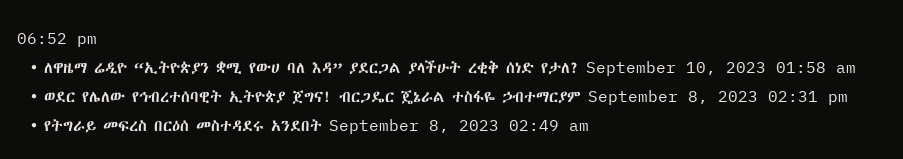06:52 pm
  • ለዋዜማ ሬዲዮ “ኢትዮጵያን ቋሚ የውሀ ባለ እዳ” ያደርጋል ያላችሁት ረቂቅ ሰነድ የታለ? September 10, 2023 01:58 am
  • ወደር የሌለው የኅብረተሰባዊት ኢትዮጵያ ጀግና! ብርጋዴር ጄኔራል ተስፋዬ ኃብተማርያም September 8, 2023 02:31 pm
  • የትግራይ መፍረስ በርዕሰ መስተዳደሩ አንደበት September 8, 2023 02:49 am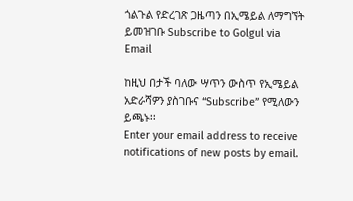ጎልጉል የድረገጽ ጋዜጣን በኢሜይል ለማግኘት ይመዝገቡ Subscribe to Golgul via Email

ከዚህ በታች ባለው ሣጥን ውስጥ የኢሜይል አድራሻዎን ያስገቡና “Subscribe” የሚለውን ይጫኑ፡፡
Enter your email address to receive notifications of new posts by email.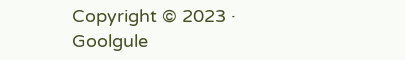Copyright © 2023 · Goolgule